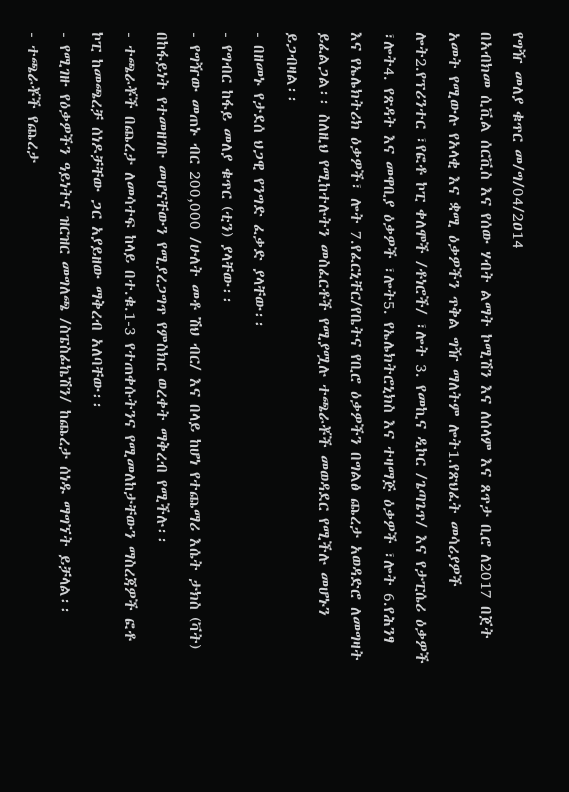የግዥ መለያ ቁጥር መ/ግ/04/2ዐ14
በአብክመ ሲቪል ሰርቪስ እና የሰው ሃብት ልማት ኮሚሽን እና ለሰላም እና ጸጥታ ቢሮ ለ2017 በጀት አመት የሚውሉ የአላቂ እና ቋሚ ዕቃዎችን ጥቅል ግዥ ማለትም ሎት1.የጽህፈት መሳሪያዎች ሎት2.የፕሪንተር ፣የፎቶ ኮፒ ቀለሞች /ቶነሮች/ ፣ሎት 3. የመኪና ዲኮር /ጌጣጌጥ/ እና የታፒሴሪ ዕቃዎች ፣ሎት4. የጽዳት እና መዋቢያ ዕቃዎች ፣ሎት5. የኤሌክትሮኒክስ እና ተዛማጅ ዕቃዎች ፣ሎት 6.የሕንፃ እና የኤሌክትሪክ ዕቃዎች፣ ሎት 7.የፈርኒቸር/የቤትና የቢሮ ዕቃዎችን በግልፅ ጨረታ አወዳድሮ ለመግዛት ይፈልጋል፡፡ ስለዚህ የሚከተሉትን መስፈርቶች የሚያሟሉ ተጫራቾች መወዳደር የሚችሉ መሆኑን ይጋብዛል፡፡
- በዘመኑ የታደሰ ህጋዊ የንግድ ፈቃድ ያላቸው፡፡
- የግብር ከፋይ መለያ ቁጥር (ቲን) ያላቸው፡፡
- የግዥው መጠኑ ብር 200,000 /ሁለት መቶ ሽህ ብር/ እና በላይ ከሆነ የተጨማሪ እሴት ታክስ (ቫት) በከፋይነት የተመዘገቡ መሆናቸውን የሚያረጋግጥ የምስክር ወረቀት ማቅረብ የሚችሉ፡፡
- ተጫራቾች በጨረታ ለመሳተፍ ከላይ በተ.ቁ.1-3 የተጠቀሱትንና የሚመለከታቸውን ማስረጃዎች ፎቶ ኮፒ ከመጫረቻ ሰነዶቻቸው ጋር አያይዘው ማቅረብ አለባቸው፡፡
- የሚገዙ የዕቃዎችን ዓይነትና ዝርዝር መግለጫ /ስፔስፊኬሽን/ ከጨረታ ሰነዱ ማግኘት ይቻላል፡፡
- ተጫራቾች የጨረታ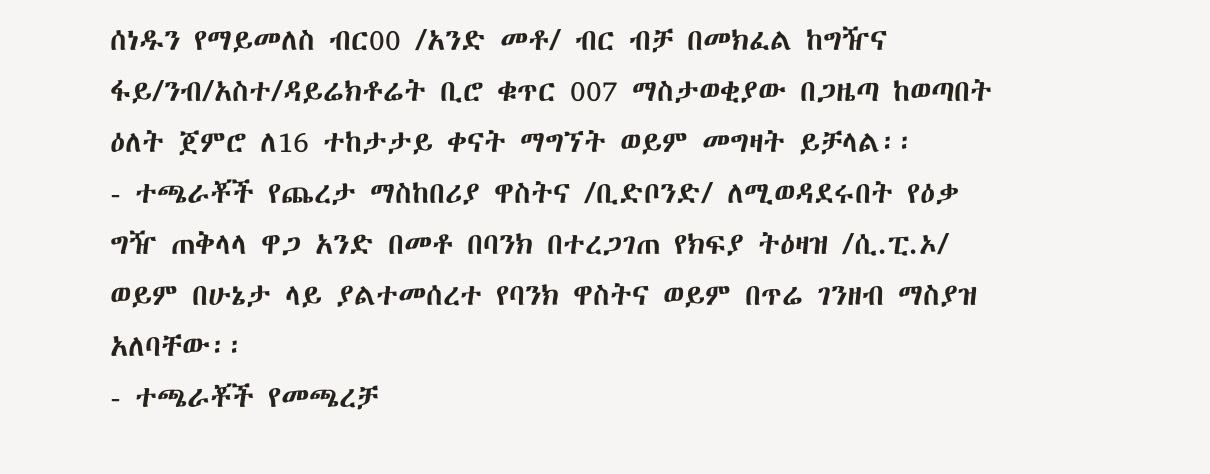ሰነዱን የማይመለስ ብር00 /አንድ መቶ/ ብር ብቻ በመክፈል ከግዥና ፋይ/ንብ/አስተ/ዳይሬክቶሬት ቢሮ ቁጥር 007 ማስታወቂያው በጋዜጣ ከወጣበት ዕለት ጀምሮ ለ16 ተከታታይ ቀናት ማግኘት ወይም መግዛት ይቻላል፡፡
- ተጫራቾች የጨረታ ማስከበሪያ ዋስትና /ቢድቦንድ/ ለሚወዳደሩበት የዕቃ ግዥ ጠቅላላ ዋጋ አንድ በመቶ በባንክ በተረጋገጠ የክፍያ ትዕዛዝ /ሲ.ፒ.ኦ/ ወይም በሁኔታ ላይ ያልተመሰረተ የባንክ ዋስትና ወይም በጥሬ ገንዘብ ማስያዝ አለባቸው፡፡
- ተጫራቾች የመጫረቻ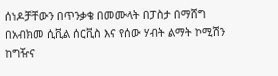ሰነዶቻቸውን በጥንቃቄ በመሙላት በፓስታ በማሸግ በአብክመ ሲቪል ሰርቪስ እና የሰው ሃብት ልማት ኮሚሽን ከግዥና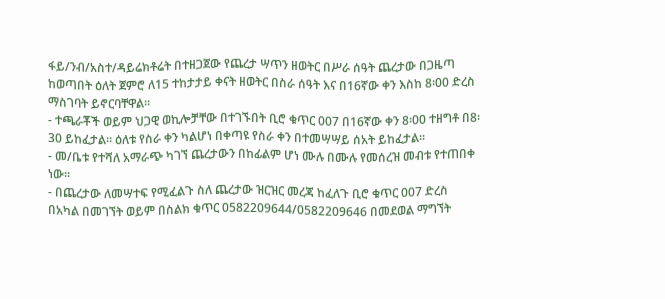ፋይ/ንብ/አስተ/ዳይሬክቶሬት በተዘጋጀው የጨረታ ሣጥን ዘወትር በሥራ ሰዓት ጨረታው በጋዜጣ ከወጣበት ዕለት ጀምሮ ለ15 ተከታታይ ቀናት ዘወትር በስራ ሰዓት እና በ16ኛው ቀን እስከ 8፡00 ድረስ ማስገባት ይኖርባቸዋል፡፡
- ተጫራቾች ወይም ህጋዊ ወኪሎቻቸው በተገኙበት ቢሮ ቁጥር 007 በ16ኛው ቀን 8፡00 ተዘግቶ በ8፡30 ይከፈታል፡፡ ዕለቱ የስራ ቀን ካልሆነ በቀጣዩ የስራ ቀን በተመሣሣይ ሰአት ይከፈታል፡፡
- መ/ቤቱ የተሻለ አማራጭ ካገኘ ጨረታውን በከፊልም ሆነ ሙሉ በሙሉ የመሰረዝ መብቱ የተጠበቀ ነው፡፡
- በጨረታው ለመሣተፍ የሚፈልጉ ስለ ጨረታው ዝርዝር መረጃ ከፈለጉ ቢሮ ቁጥር 007 ድረስ በአካል በመገኘት ወይም በስልክ ቁጥር 0582209644/0582209646 በመደወል ማግኘት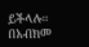ይችላሉ፡፡
በአብክመ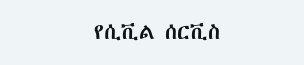የሲቪል ሰርቪስ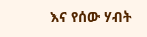እና የሰው ሃብት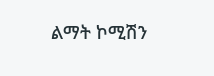ልማት ኮሚሽን